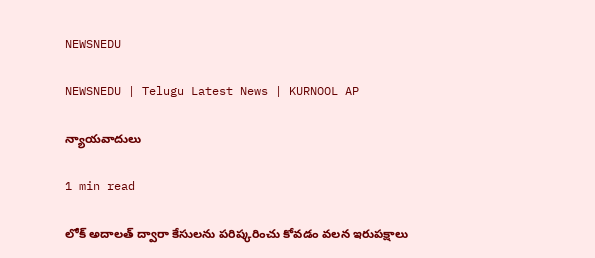NEWSNEDU

NEWSNEDU | Telugu Latest News | KURNOOL AP

న్యాయవాదులు

1 min read

లోక్ అదాలత్ ద్వారా కేసులను పరిష్కరించు కోవడం వలన ఇరుపక్షాలు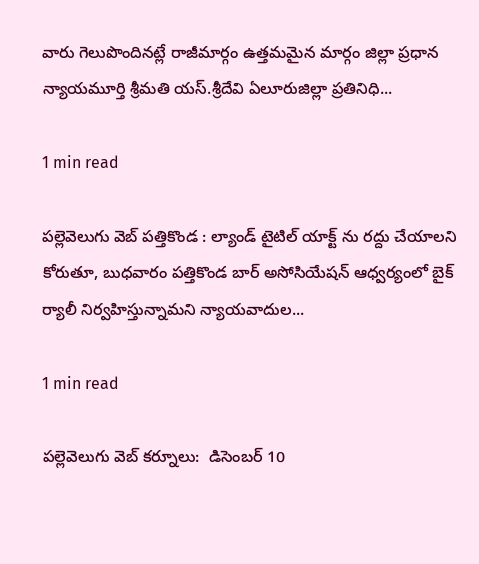వారు గెలుపొందినట్లే రాజీమార్గం ఉత్తమమైన మార్గం జిల్లా ప్రధాన న్యాయమూర్తి శ్రీమతి యస్.శ్రీదేవి ఏలూరుజిల్లా ప్రతినిధి...

1 min read

పల్లెవెలుగు వెబ్ పత్తికొండ : ల్యాండ్ టైటిల్ యాక్ట్ ను రద్దు చేయాలని కోరుతూ, బుధవారం పత్తికొండ బార్ అసోసియేషన్ ఆధ్వర్యంలో బైక్ ర్యాలీ నిర్వహిస్తున్నామని న్యాయవాదుల...

1 min read

పల్లెవెలుగు వెబ్ కర్నూలు:  డిసెంబర్ 10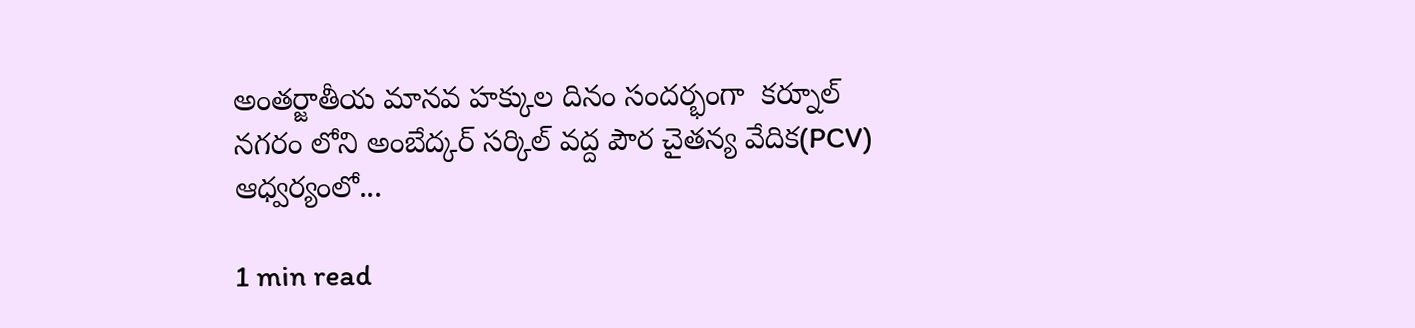అంతర్జాతీయ మానవ హక్కుల దినం సందర్భంగా  కర్నూల్ నగరం లోని అంబేద్కర్ సర్కిల్ వద్ద పౌర చైతన్య వేదిక(PCV) ఆధ్వర్యంలో...

1 min read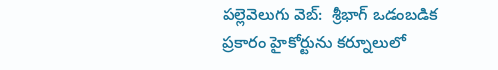పల్లెవెలుగు వెబ్:  శ్రీభాగ్ ఒడంబడిక ప్రకారం హైకోర్టును కర్నూలులో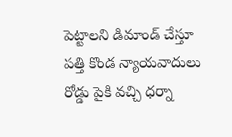పెట్టాలని డిమాండ్ చేస్తూ పత్తి కొండ న్యాయవాదులు రోడ్డు పైకి వచ్చి ధర్నా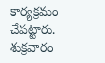కార్యక్రమం చేపట్టారు. శుక్రవారం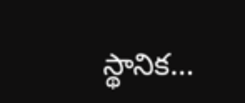స్థానిక...